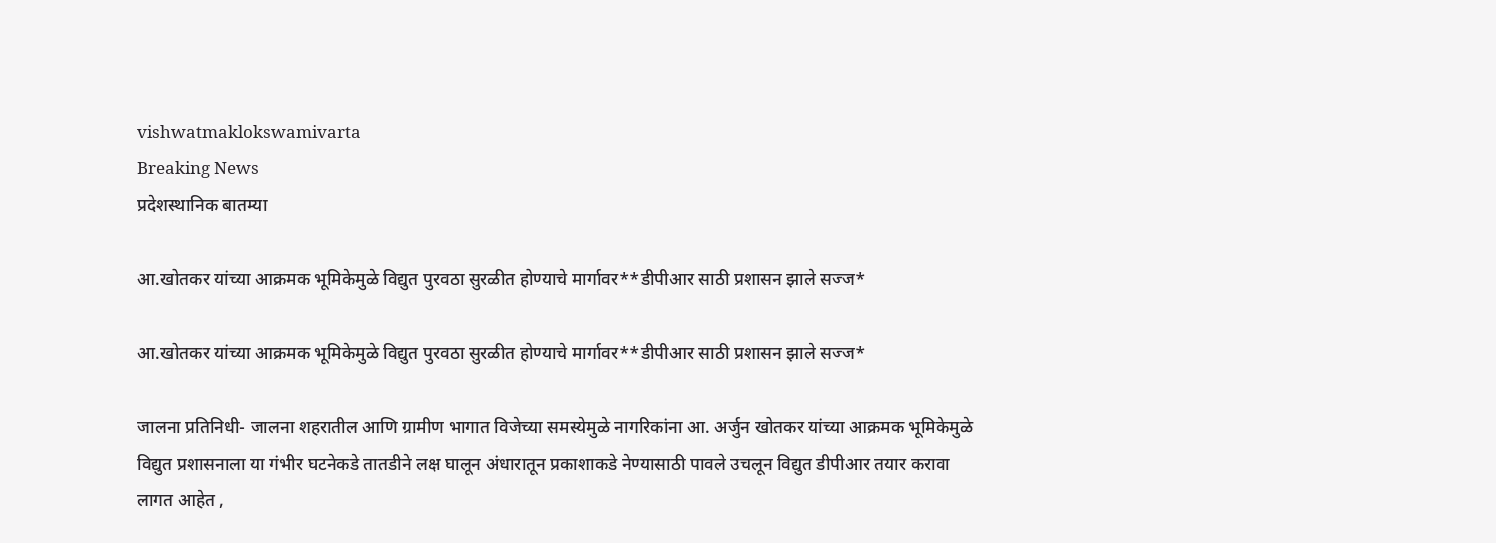vishwatmaklokswamivarta
Breaking News
प्रदेशस्थानिक बातम्या

आ.खोतकर यांच्या आक्रमक भूमिकेमुळे विद्युत पुरवठा सुरळीत होण्याचे मार्गावर**डीपीआर साठी प्रशासन झाले सज्ज*

आ.खोतकर यांच्या आक्रमक भूमिकेमुळे विद्युत पुरवठा सुरळीत होण्याचे मार्गावर**डीपीआर साठी प्रशासन झाले सज्ज*

जालना प्रतिनिधी- जालना शहरातील आणि ग्रामीण भागात विजेच्या समस्येमुळे नागरिकांना आ. अर्जुन खोतकर यांच्या आक्रमक भूमिकेमुळे विद्युत प्रशासनाला या गंभीर घटनेकडे तातडीने लक्ष घालून अंधारातून प्रकाशाकडे नेण्यासाठी पावले उचलून विद्युत डीपीआर तयार करावा लागत आहेत ,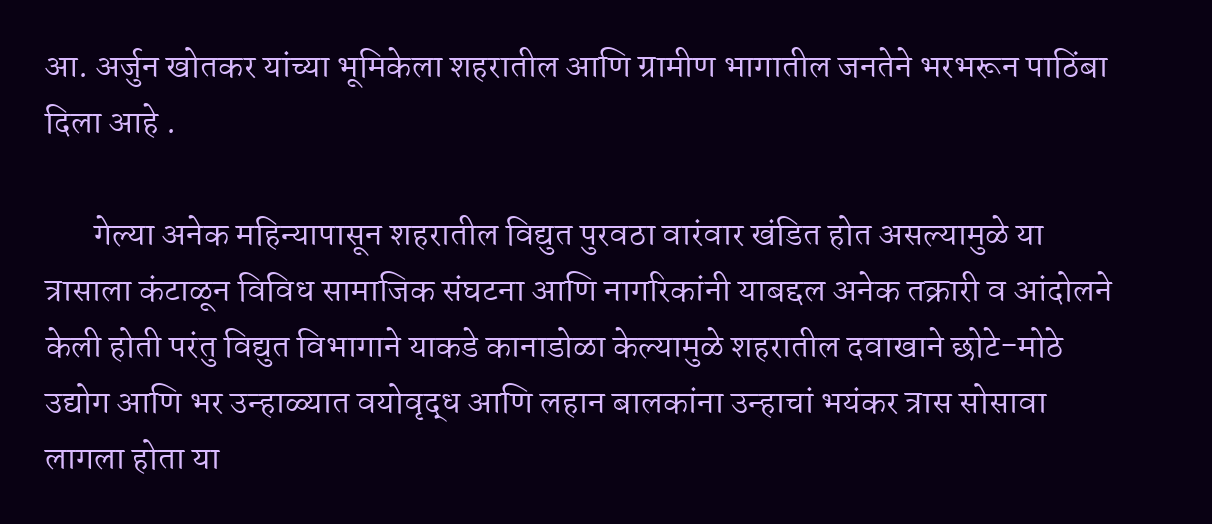आ. अर्जुन खोतकर यांच्या भूमिकेला शहरातील आणि ग्रामीण भागातील जनतेने भरभरून पाठिंबा दिला आहे .

       गेल्या अनेक महिन्यापासून शहरातील विद्युत पुरवठा वारंवार खंडित होत असल्यामुळे या त्रासाला कंटाळून विविध सामाजिक संघटना आणि नागरिकांनी याबद्दल अनेक तक्रारी व आंदोलने केली होती परंतु विद्युत विभागाने याकडे कानाडोळा केल्यामुळे शहरातील दवाखाने छोटे-मोठे उद्योग आणि भर उन्हाळ्यात वयोवृद्ध आणि लहान बालकांना उन्हाचां भयंकर त्रास सोसावा लागला होता या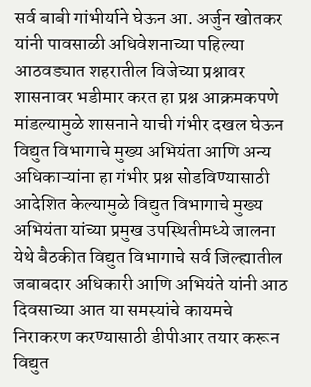सर्व बाबी गांभीर्याने घेऊन आ. अर्जुन खोतकर यांनी पावसाळी अधिवेशनाच्या पहिल्या आठवड्यात शहरातील विजेच्या प्रश्नावर शासनावर भडीमार करत हा प्रश्न आक्रमकपणे मांडल्यामुळे शासनाने याची गंभीर दखल घेऊन विद्युत विभागाचे मुख्य अभियंता आणि अन्य अधिकाऱ्यांना हा गंभीर प्रश्न सोडविण्यासाठी आदेशित केल्यामुळे विद्युत विभागाचे मुख्य अभियंता यांच्या प्रमुख उपस्थितीमध्ये जालना येथे बैठकीत विद्युत विभागाचे सर्व जिल्ह्यातील जबाबदार अधिकारी आणि अभियंते यांनी आठ दिवसाच्या आत या समस्यांचे कायमचे निराकरण करण्यासाठी डीपीआर तयार करून विद्युत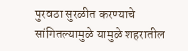पुरवठा सुरळीत करण्याचे सांगितल्यामुळे यामुळे शहरातील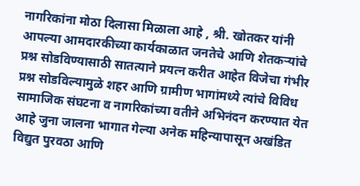नागरिकांना मोठा दिलासा मिळाला आहे , श्री. खोतकर यांनी आपल्या आमदारकीच्या कार्यकाळात जनतेचे आणि शेतकऱ्यांचे प्रश्न सोडविण्यासाठी सातत्याने प्रयत्न करीत आहेत विजेचा गंभीर प्रश्न सोडविल्यामुळे शहर आणि ग्रामीण भागांमध्ये त्यांचे विविध सामाजिक संघटना व नागरिकांच्या वतीने अभिनंदन करण्यात येत आहे जुना जालना भागात गेल्या अनेक महिन्यापासून अखंडित विद्युत पुरवठा आणि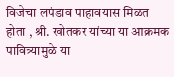विजेचा लपंडाव पाहावयास मिळत होता , श्री. खोतकर यांच्या या आक्रमक पावित्र्यामुळे या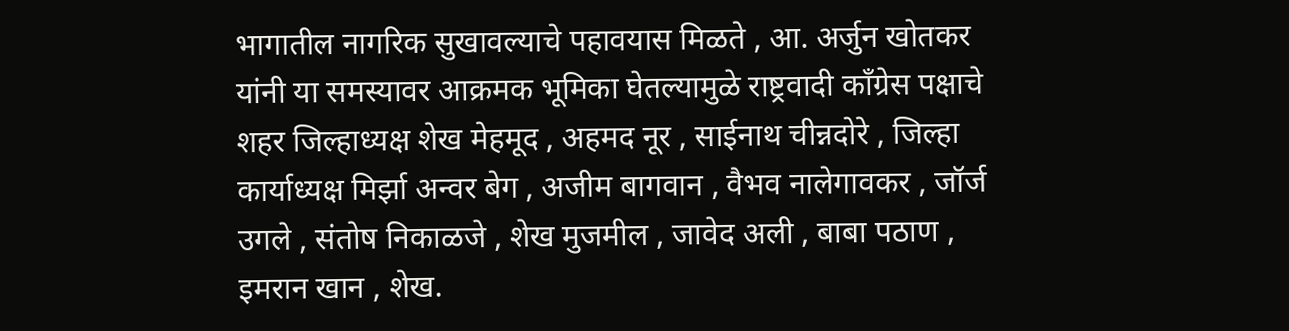भागातील नागरिक सुखावल्याचे पहावयास मिळते , आ‌. अर्जुन खोतकर यांनी या समस्यावर आक्रमक भूमिका घेतल्यामुळे राष्ट्रवादी काँग्रेस पक्षाचे शहर जिल्हाध्यक्ष शेख मेहमूद , अहमद नूर , साईनाथ चीन्नदोरे , जिल्हा कार्याध्यक्ष मिर्झा अन्वर बेग , अजीम बागवान , वैभव नालेगावकर , जॉर्ज उगले , संतोष निकाळजे , शेख मुजमील , जावेद अली , बाबा पठाण , इमरान खान , शेख.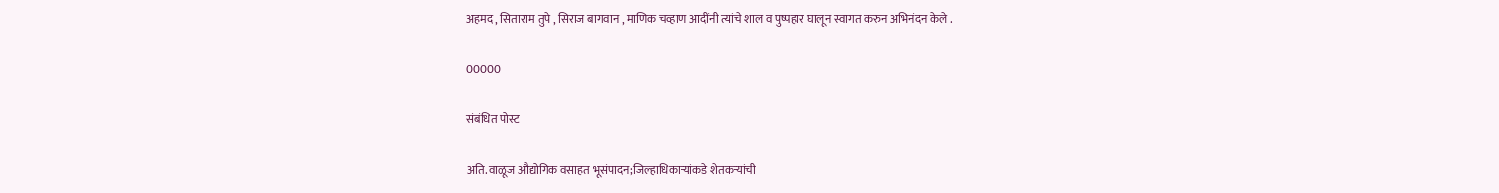अहमद , सिताराम तुपे , सिराज बागवान , माणिक चव्हाण आदींनी त्यांचे शाल व पुष्पहार घालून स्वागत करुन अभिनंदन केले .

00000

संबंधित पोस्ट

अति.वाळूज औद्योगिक वसाहत भूसंपादन;जिल्हाधिकाऱ्यांकडे शेतकऱ्यांची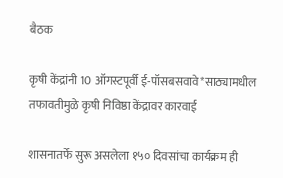बैठक

कृषी केंद्रांनी 10 ऑगस्टपूर्वी ई-पॉसबसवावे*साठ्यामधील तफावतीमुळे कृषी निविष्ठा केंद्रावर कारवाई

शासनातर्फे सुरू असलेला १५० दिवसांचा कार्यक्रम ही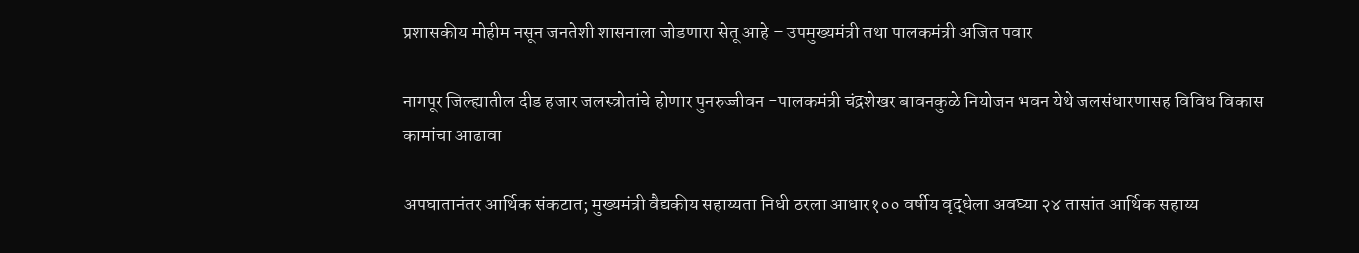प्रशासकीय मोहीम नसून जनतेशी शासनाला जोडणारा सेतू आहे – उपमुख्यमंत्री तथा पालकमंत्री अजित पवार

नागपूर जिल्ह्यातील दीड हजार जलस्त्रोतांचे होणार पुनरुज्जीवन -पालकमंत्री चंद्रशेखर बावनकुळे नियोजन भवन येथे जलसंधारणासह विविध विकास कामांचा आढावा

अपघातानंतर आर्थिक संकटात; मुख्यमंत्री वैद्यकीय सहाय्यता निधी ठरला आधार१०० वर्षीय वृद्धेला अवघ्या २४ तासांत आर्थिक सहाय्य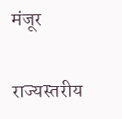मंजूर

राज्यस्तरीय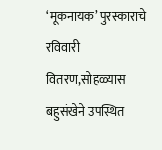‘मूकनायक’ पुरस्काराचे रविवारी वितरण,सोहळ्यास बहुसंखेने उपस्थित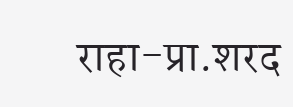राहा-प्रा.शरद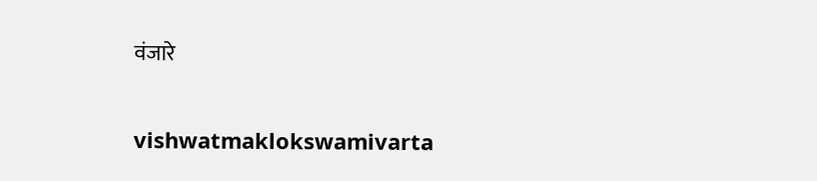वंजारे

vishwatmaklokswamivarta